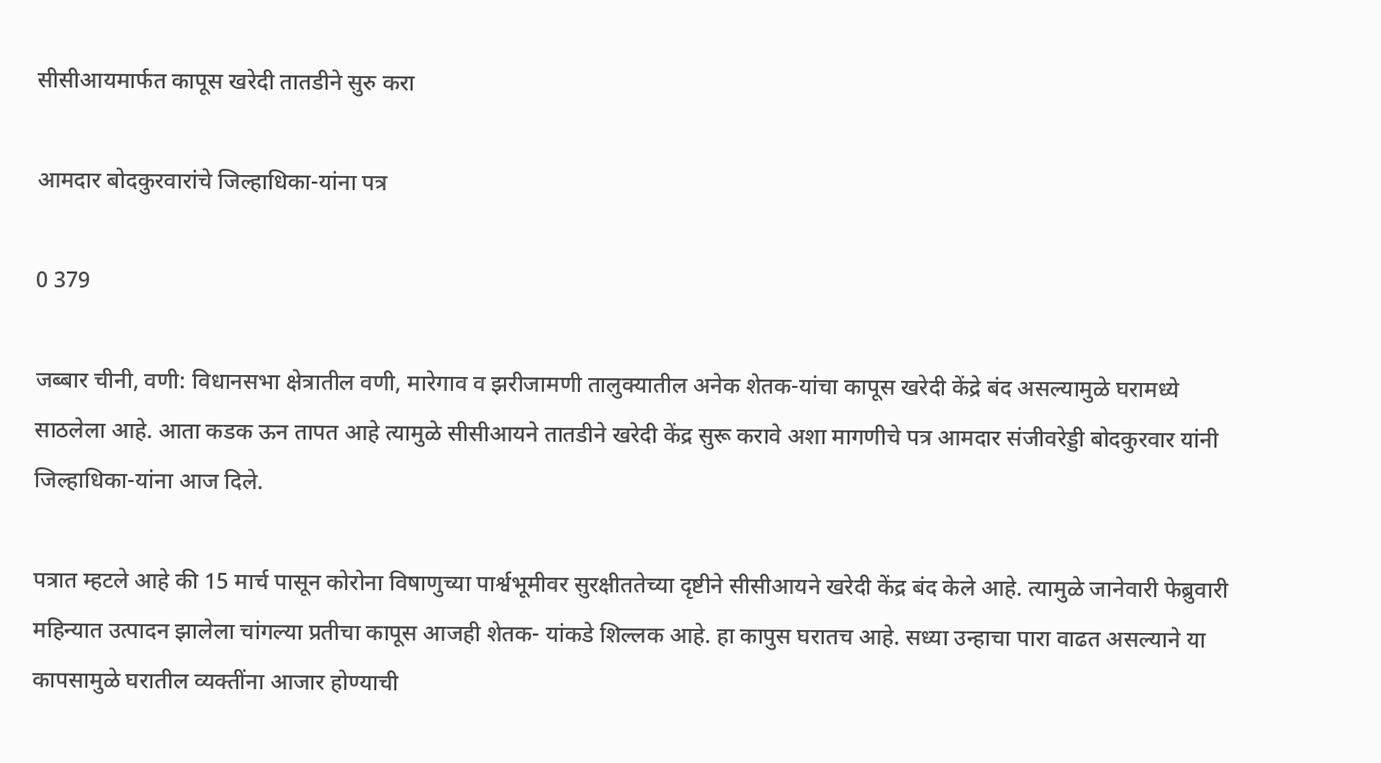सीसीआयमार्फत कापूस खरेदी तातडीने सुरु करा

आमदार बोदकुरवारांचे जिल्हाधिका-यांना पत्र

0 379

जब्बार चीनी, वणी: विधानसभा क्षेत्रातील वणी, मारेगाव व झरीजामणी तालुक्यातील अनेक शेतक-यांचा कापूस खरेदी केंद्रे बंद असल्यामुळे घरामध्ये साठलेला आहे. आता कडक ऊन तापत आहे त्यामुळे सीसीआयने तातडीने खरेदी केंद्र सुरू करावे अशा मागणीचे पत्र आमदार संजीवरेड्डी बोदकुरवार यांनी जिल्हाधिका-यांना आज दिले.

पत्रात म्हटले आहे की 15 मार्च पासून कोरोना विषाणुच्या पार्श्वभूमीवर सुरक्षीततेच्या दृष्टीने सीसीआयने खरेदी केंद्र बंद केले आहे. त्यामुळे जानेवारी फेब्रुवारी महिन्यात उत्पादन झालेला चांगल्या प्रतीचा कापूस आजही शेतक- यांकडे शिल्लक आहे. हा कापुस घरातच आहे. सध्या उन्हाचा पारा वाढत असल्याने या कापसामुळे घरातील व्यक्तींना आजार होण्याची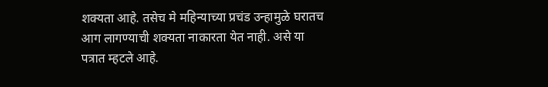शक्यता आहे. तसेच मे महिन्याच्या प्रचंड उन्हामुळे घरातच आग लागण्याची शक्यता नाकारता येत नाही. असे या पत्रात म्हटले आहे.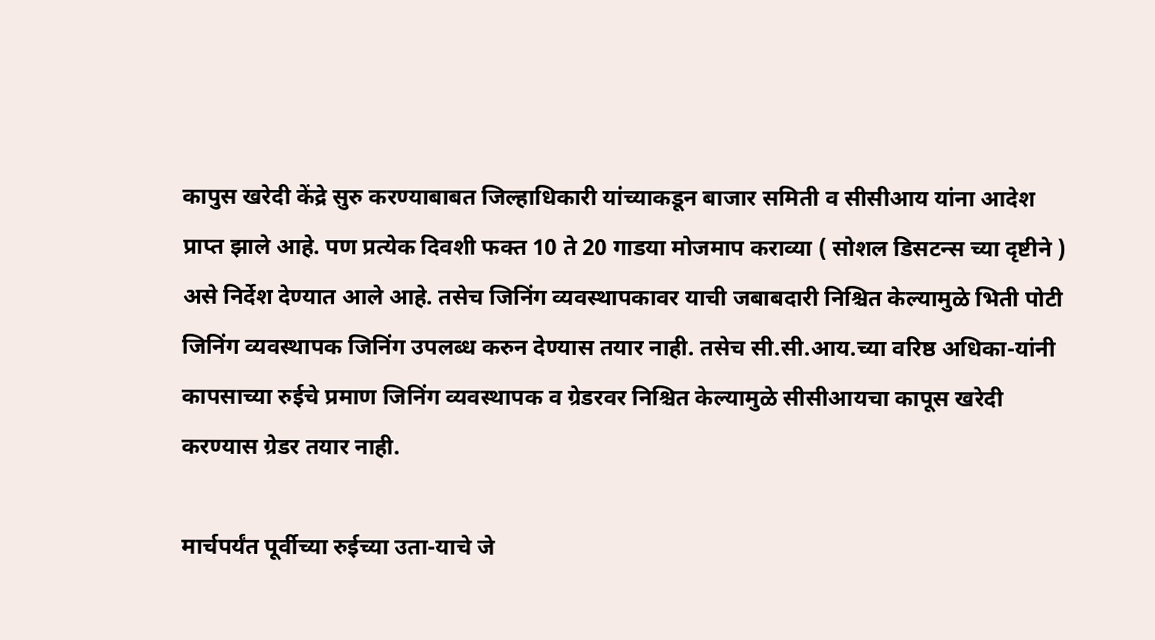कापुस खरेदी केंद्रे सुरु करण्याबाबत जिल्हाधिकारी यांच्याकडून बाजार समिती व सीसीआय यांना आदेश प्राप्त झाले आहे. पण प्रत्येक दिवशी फक्त 10 ते 20 गाडया मोजमाप कराव्या ( सोशल डिसटन्स च्या दृष्टीने ) असे निर्देश देण्यात आले आहे. तसेच जिनिंग व्यवस्थापकावर याची जबाबदारी निश्चित केल्यामुळे भिती पोटी जिनिंग व्यवस्थापक जिनिंग उपलब्ध करुन देण्यास तयार नाही. तसेच सी.सी.आय.च्या वरिष्ठ अधिका-यांनी कापसाच्या रुईचे प्रमाण जिनिंग व्यवस्थापक व ग्रेडरवर निश्चित केल्यामुळे सीसीआयचा कापूस खरेदी करण्यास ग्रेडर तयार नाही.

मार्चपर्यंत पूर्वीच्या रुईच्या उता-याचे जे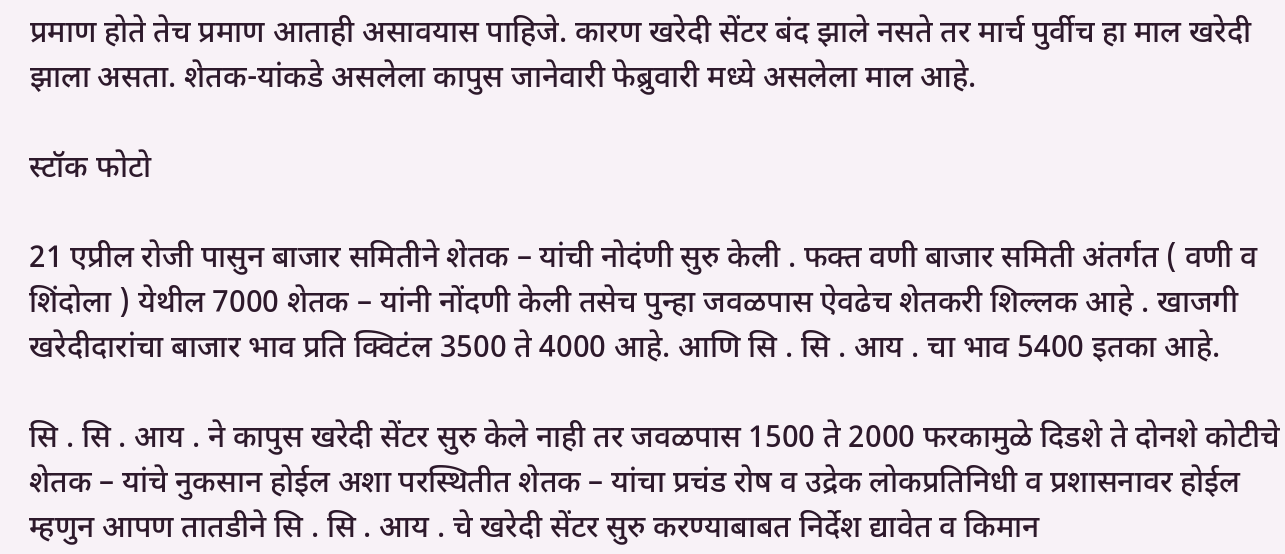प्रमाण होते तेच प्रमाण आताही असावयास पाहिजे. कारण खरेदी सेंटर बंद झाले नसते तर मार्च पुर्वीच हा माल खरेदी झाला असता. शेतक-यांकडे असलेला कापुस जानेवारी फेब्रुवारी मध्ये असलेला माल आहे.

स्टॉक फोटो

21 एप्रील रोजी पासुन बाजार समितीने शेतक – यांची नोदंणी सुरु केली . फक्त वणी बाजार समिती अंतर्गत ( वणी व शिंदोला ) येथील 7000 शेतक – यांनी नोंदणी केली तसेच पुन्हा जवळपास ऐवढेच शेतकरी शिल्लक आहे . खाजगी खरेदीदारांचा बाजार भाव प्रति क्विटंल 3500 ते 4000 आहे. आणि सि . सि . आय . चा भाव 5400 इतका आहे.

सि . सि . आय . ने कापुस खरेदी सेंटर सुरु केले नाही तर जवळपास 1500 ते 2000 फरकामुळे दिडशे ते दोनशे कोटीचे शेतक – यांचे नुकसान होईल अशा परस्थितीत शेतक – यांचा प्रचंड रोष व उद्रेक लोकप्रतिनिधी व प्रशासनावर होईल म्हणुन आपण तातडीने सि . सि . आय . चे खरेदी सेंटर सुरु करण्याबाबत निर्देश द्यावेत व किमान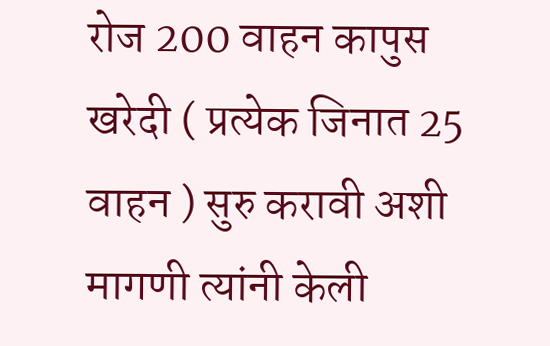रोज 200 वाहन कापुस खरेदी ( प्रत्येक जिनात 25 वाहन ) सुरु करावी अशी मागणी त्यांनी केली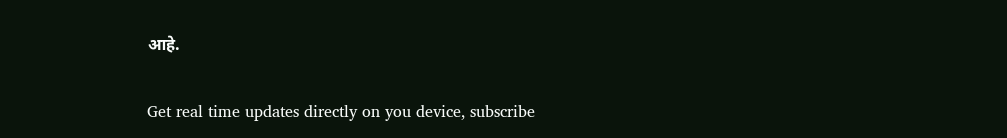आहे.

Get real time updates directly on you device, subscribe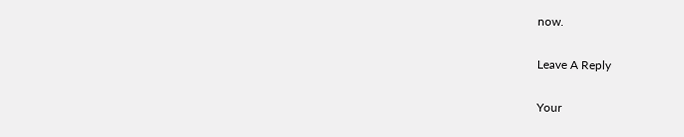now.

Leave A Reply

Your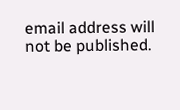email address will not be published.